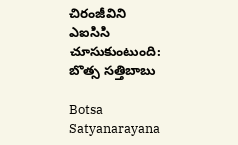చిరంజీవిని ఎఐసిసి చూసుకుంటుంది: బొత్స సత్తిబాబు

Botsa Satyanarayana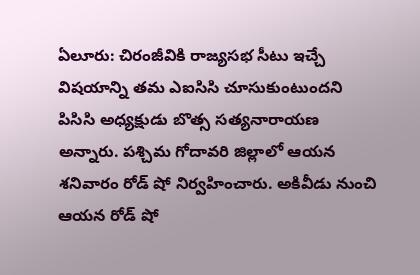ఏలూరు: చిరంజీవికి రాజ్యసభ సీటు ఇచ్చే విషయాన్ని తమ ఎఐసిసి చూసుకుంటుందని పిసిసి అధ్యక్షుడు బొత్స సత్యనారాయణ అన్నారు. పశ్చిమ గోదావరి జిల్లాలో ఆయన శనివారం రోడ్ షో నిర్వహించారు. అకివీడు నుంచి ఆయన రోడ్ షో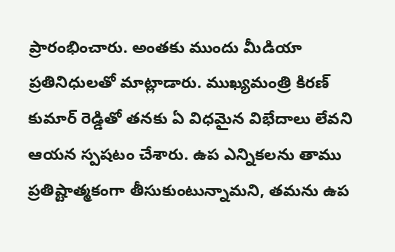ప్రారంభించారు. అంతకు ముందు మీడియా ప్రతినిధులతో మాట్లాడారు. ముఖ్యమంత్రి కిరణ్ కుమార్ రెడ్డితో తనకు ఏ విధమైన విభేదాలు లేవని ఆయన స్పషటం చేశారు. ఉప ఎన్నికలను తాము ప్రతిష్టాత్మకంగా తీసుకుంటున్నామని, తమను ఉప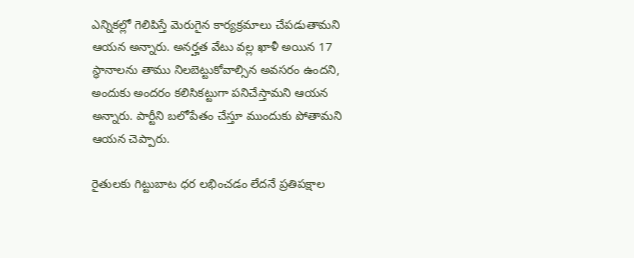ఎన్నికల్లో గెలిపిస్తే మెరుగైన కార్యక్రమాలు చేపడుతామని ఆయన అన్నారు. అనర్హత వేటు వల్ల ఖాళీ అయిన 17 స్థానాలను తాము నిలబెట్టుకోవాల్సిన అవసరం ఉందని, అందుకు అందరం కలిసికట్టుగా పనిచేస్తామని ఆయన అన్నారు. పార్టీని బలోపేతం చేస్తూ ముందుకు పోతామని ఆయన చెప్పారు.

రైతులకు గిట్టుబాట ధర లభించడం లేదనే ప్రతిపక్షాల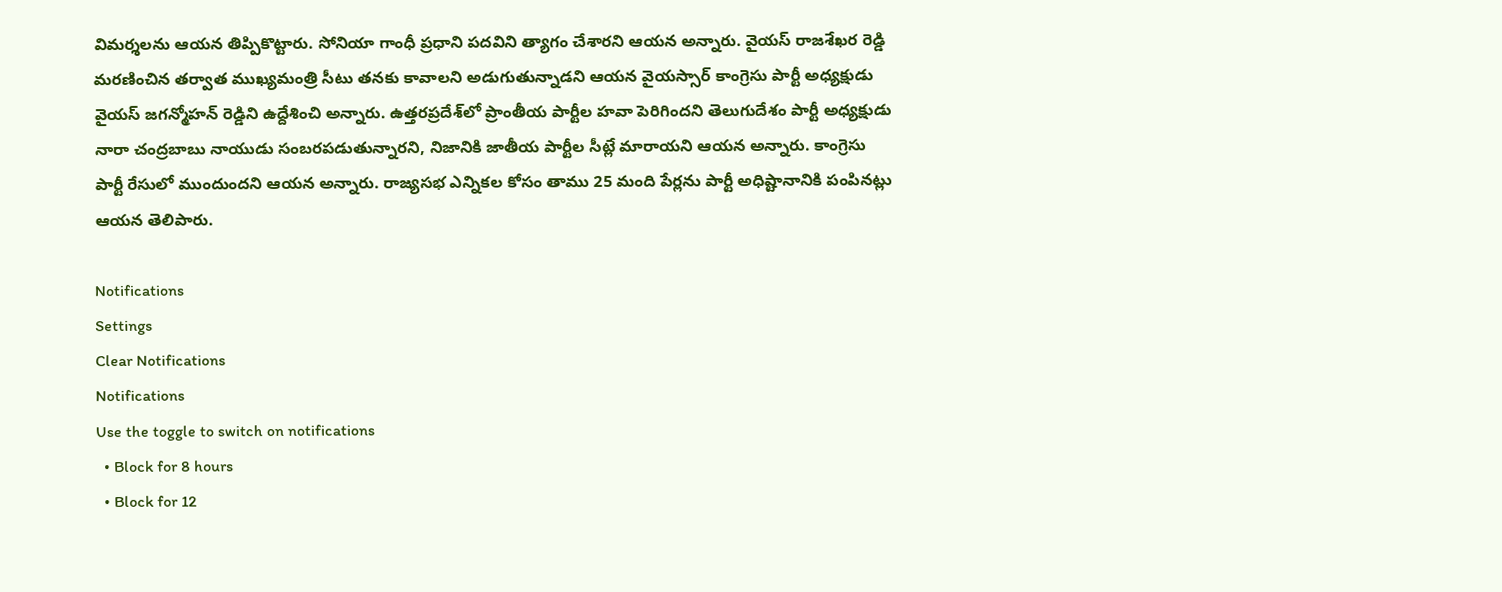విమర్శలను ఆయన తిప్పికొట్టారు. సోనియా గాంధీ ప్రధాని పదవిని త్యాగం చేశారని ఆయన అన్నారు. వైయస్ రాజశేఖర రెడ్డి మరణించిన తర్వాత ముఖ్యమంత్రి సీటు తనకు కావాలని అడుగుతున్నాడని ఆయన వైయస్సార్ కాంగ్రెసు పార్టీ అధ్యక్షుడు వైయస్ జగన్మోహన్ రెడ్డిని ఉద్దేశించి అన్నారు. ఉత్తరప్రదేశ్‌లో ప్రాంతీయ పార్టీల హవా పెరిగిందని తెలుగుదేశం పార్టీ అధ్యక్షుడు నారా చంద్రబాబు నాయుడు సంబరపడుతున్నారని, నిజానికి జాతీయ పార్టీల సీట్లే మారాయని ఆయన అన్నారు. కాంగ్రెసు పార్టీ రేసులో ముందుందని ఆయన అన్నారు. రాజ్యసభ ఎన్నికల కోసం తాము 25 మంది పేర్లను పార్టీ అధిష్టానానికి పంపినట్లు ఆయన తెలిపారు.

Notifications
Settings
Clear Notifications
Notifications
Use the toggle to switch on notifications
  • Block for 8 hours
  • Block for 12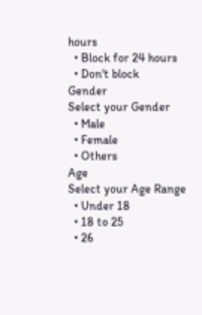hours
  • Block for 24 hours
  • Don't block
Gender
Select your Gender
  • Male
  • Female
  • Others
Age
Select your Age Range
  • Under 18
  • 18 to 25
  • 26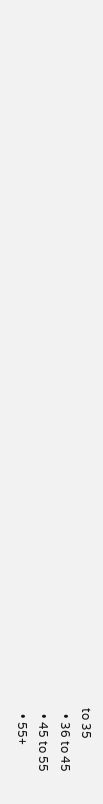to 35
  • 36 to 45
  • 45 to 55
  • 55+